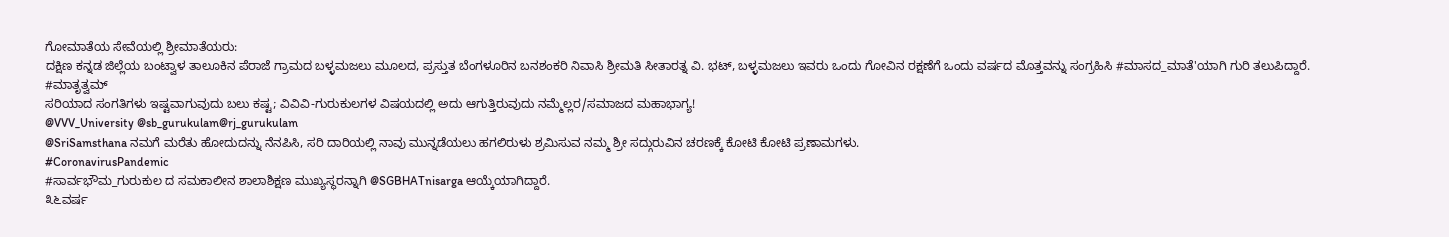ಗೋಮಾತೆಯ ಸೇವೆಯಲ್ಲಿ ಶ್ರೀಮಾತೆಯರು:
ದಕ್ಷಿಣ ಕನ್ನಡ ಜಿಲ್ಲೆಯ ಬಂಟ್ವಾಳ ತಾಲೂಕಿನ ಪೆರಾಜೆ ಗ್ರಾಮದ ಬಳ್ಳಮಜಲು ಮೂಲದ, ಪ್ರಸ್ತುತ ಬೆಂಗಳೂರಿನ ಬನಶಂಕರಿ ನಿವಾಸಿ ಶ್ರೀಮತಿ ಸೀತಾರತ್ನ ವಿ. ಭಟ್, ಬಳ್ಳಮಜಲು ಇವರು ಒಂದು ಗೋವಿನ ರಕ್ಷಣೆಗೆ ಒಂದು ವರ್ಷದ ಮೊತ್ತವನ್ನು ಸಂಗ್ರಹಿಸಿ #ಮಾಸದ_ಮಾತೆ'ಯಾಗಿ ಗುರಿ ತಲುಪಿದ್ದಾರೆ.
#ಮಾತೃತ್ವಮ್
ಸರಿಯಾದ ಸಂಗತಿಗಳು ಇಷ್ಟವಾಗುವುದು ಬಲು ಕಷ್ಟ; ವಿವಿವಿ-ಗುರುಕುಲಗಳ ವಿಷಯದಲ್ಲಿ ಅದು ಆಗುತ್ತಿರುವುದು ನಮ್ಮೆಲ್ಲರ/ಸಮಾಜದ ಮಹಾಭಾಗ್ಯ!
@VVV_University @sb_gurukulam@rj_gurukulam
@SriSamsthana ನಮಗೆ ಮರೆತು ಹೋದುದನ್ನು ನೆನಪಿಸಿ, ಸರಿ ದಾರಿಯಲ್ಲಿ ನಾವು ಮುನ್ನಡೆಯಲು ಹಗಲಿರುಳು ಶ್ರಮಿಸುವ ನಮ್ಮ ಶ್ರೀ ಸದ್ಗುರುವಿನ ಚರಣಕ್ಕೆ ಕೋಟಿ ಕೋಟಿ ಪ್ರಣಾಮಗಳು.
#CoronavirusPandemic
#ಸಾರ್ವಭೌಮ_ಗುರುಕುಲ ದ ಸಮಕಾಲೀನ ಶಾಲಾಶಿಕ್ಷಣ ಮುಖ್ಯಸ್ಥರನ್ನಾಗಿ @SGBHATnisarga ಆಯ್ಕೆಯಾಗಿದ್ದಾರೆ.
೩೬ವರ್ಷ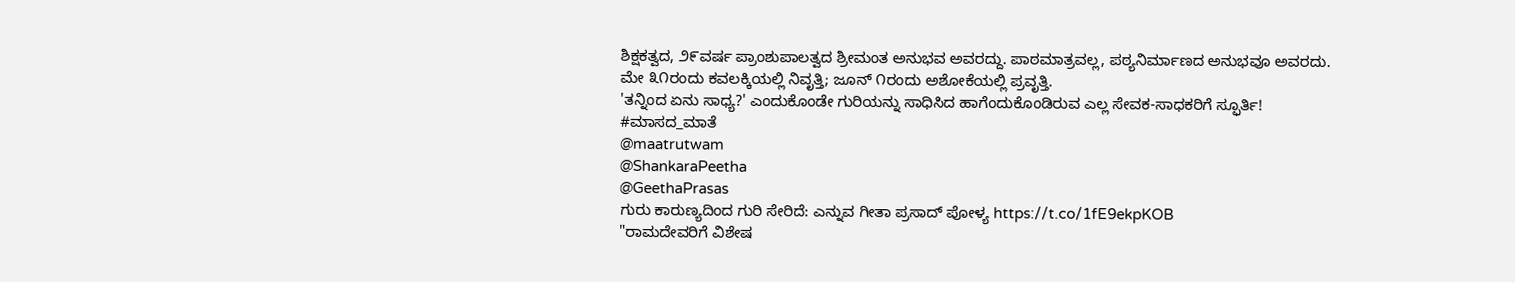ಶಿಕ್ಷಕತ್ವದ, ೨೯ವರ್ಷ ಪ್ರಾಂಶುಪಾಲತ್ವದ ಶ್ರೀಮಂತ ಅನುಭವ ಅವರದ್ದು. ಪಾಠಮಾತ್ರವಲ್ಲ, ಪಠ್ಯನಿರ್ಮಾಣದ ಅನುಭವೂ ಅವರದು.
ಮೇ ೩೧ರಂದು ಕವಲಕ್ಕಿಯಲ್ಲಿ ನಿವೃತ್ತಿ; ಜೂನ್ ೧ರಂದು ಅಶೋಕೆಯಲ್ಲಿ ಪ್ರವೃತ್ತಿ.
'ತನ್ನಿಂದ ಏನು ಸಾಧ್ಯ?' ಎಂದುಕೊಂಡೇ ಗುರಿಯನ್ನು ಸಾಧಿಸಿದ ಹಾಗೆಂದುಕೊಂಡಿರುವ ಎಲ್ಲ ಸೇವಕ-ಸಾಧಕರಿಗೆ ಸ್ಫೂರ್ತಿ!
#ಮಾಸದ_ಮಾತೆ
@maatrutwam
@ShankaraPeetha
@GeethaPrasas
ಗುರು ಕಾರುಣ್ಯದಿಂದ ಗುರಿ ಸೇರಿದೆ: ಎನ್ನುವ ಗೀತಾ ಪ್ರಸಾದ್ ಪೋಳ್ಯ https://t.co/1fE9ekpKOB
"ರಾಮದೇವರಿಗೆ ವಿಶೇಷ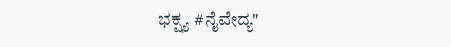ಭಕ್ಷ್ಯ #ನೈವೇದ್ಯ"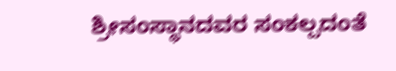ಶ್ರೀಸಂಸ್ಥಾನದವರ ಸಂಕಲ್ಪದಂತೆ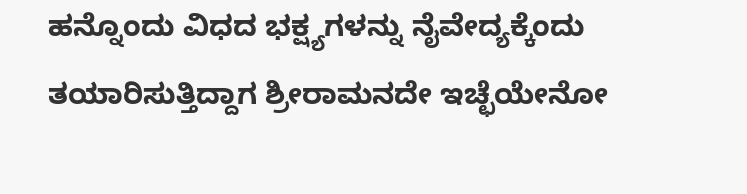ಹನ್ನೊಂದು ವಿಧದ ಭಕ್ಷ್ಯಗಳನ್ನು ನೈವೇದ್ಯಕ್ಕೆಂದು ತಯಾರಿಸುತ್ತಿದ್ದಾಗ ಶ್ರೀರಾಮನದೇ ಇಚ್ಛೆಯೇನೋ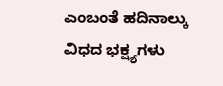ಎಂಬಂತೆ ಹದಿನಾಲ್ಕು ವಿಧದ ಭಕ್ಷ್ಯಗಳು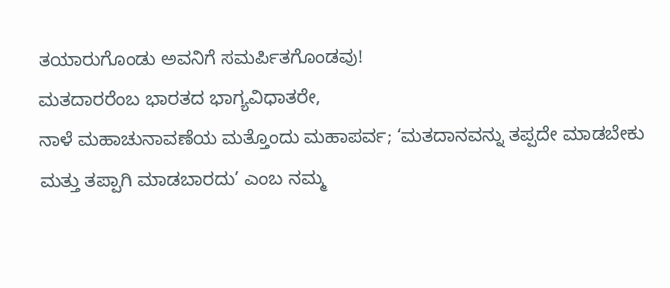ತಯಾರುಗೊಂಡು ಅವನಿಗೆ ಸಮರ್ಪಿತಗೊಂಡವು!
ಮತದಾರರೆಂಬ ಭಾರತದ ಭಾಗ್ಯವಿಧಾತರೇ,
ನಾಳೆ ಮಹಾಚುನಾವಣೆಯ ಮತ್ತೊಂದು ಮಹಾಪರ್ವ; ‘ಮತದಾನವನ್ನು ತಪ್ಪದೇ ಮಾಡಬೇಕು ಮತ್ತು ತಪ್ಪಾಗಿ ಮಾಡಬಾರದು’ ಎಂಬ ನಮ್ಮ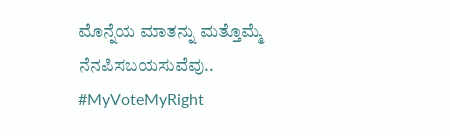ಮೊನ್ನೆಯ ಮಾತನ್ನು ಮತ್ತೊಮ್ಮೆ ನೆನಪಿಸಬಯಸುವೆವು..
#MyVoteMyRight